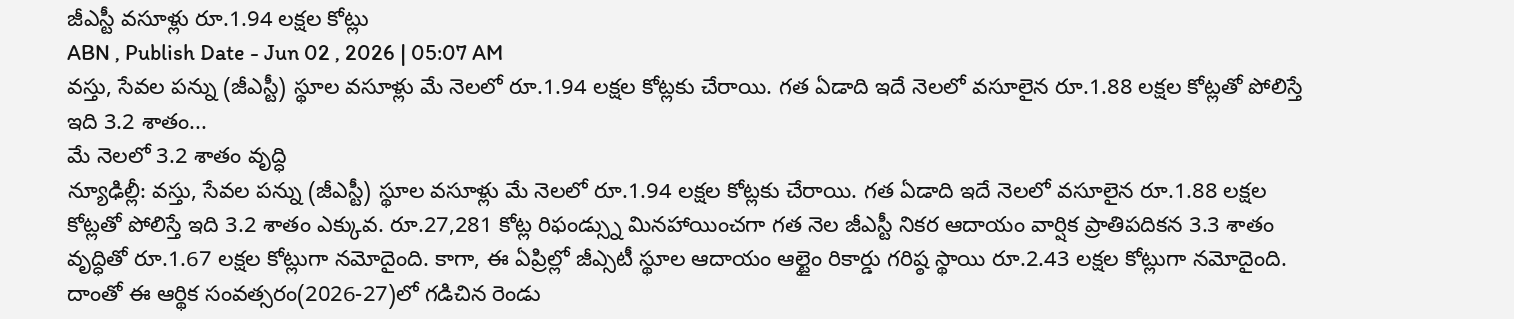జీఎస్టీ వసూళ్లు రూ.1.94 లక్షల కోట్లు
ABN , Publish Date - Jun 02 , 2026 | 05:07 AM
వస్తు, సేవల పన్ను (జీఎస్టీ) స్థూల వసూళ్లు మే నెలలో రూ.1.94 లక్షల కోట్లకు చేరాయి. గత ఏడాది ఇదే నెలలో వసూలైన రూ.1.88 లక్షల కోట్లతో పోలిస్తే ఇది 3.2 శాతం...
మే నెలలో 3.2 శాతం వృద్ధి
న్యూఢిల్లీ: వస్తు, సేవల పన్ను (జీఎస్టీ) స్థూల వసూళ్లు మే నెలలో రూ.1.94 లక్షల కోట్లకు చేరాయి. గత ఏడాది ఇదే నెలలో వసూలైన రూ.1.88 లక్షల కోట్లతో పోలిస్తే ఇది 3.2 శాతం ఎక్కువ. రూ.27,281 కోట్ల రిఫండ్స్ను మినహాయించగా గత నెల జీఎస్టీ నికర ఆదాయం వార్షిక ప్రాతిపదికన 3.3 శాతం వృద్ధితో రూ.1.67 లక్షల కోట్లుగా నమోదైంది. కాగా, ఈ ఏప్రిల్లో జీఎ్సటీ స్థూల ఆదాయం ఆల్టైం రికార్డు గరిష్ఠ స్థాయి రూ.2.43 లక్షల కోట్లుగా నమోదైంది. దాంతో ఈ ఆర్థిక సంవత్సరం(2026-27)లో గడిచిన రెండు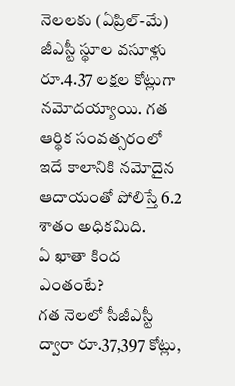నెలలకు (ఏప్రిల్-మే) జీఎస్టీ స్థూల వసూళ్లు రూ.4.37 లక్షల కోట్లుగా నమోదయ్యాయి. గత ఆర్థిక సంవత్సరంలో ఇదే కాలానికి నమోదైన ఆదాయంతో పోలిస్తే 6.2 శాతం అధికమిది.
ఏ ఖాతా కింద ఎంతంటే?
గత నెలలో సీజీఎస్టీ ద్వారా రూ.37,397 కోట్లు,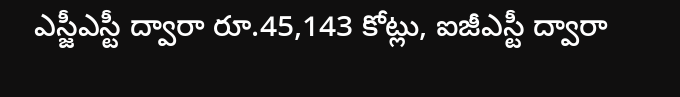ఎస్జీఎస్టీ ద్వారా రూ.45,143 కోట్లు, ఐజీఎస్టీ ద్వారా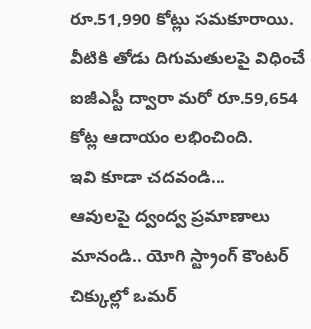రూ.51,990 కోట్లు సమకూరాయి. వీటికి తోడు దిగుమతులపై విధించే ఐజీఎస్టీ ద్వారా మరో రూ.59,654 కోట్ల ఆదాయం లభించింది.
ఇవి కూడా చదవండి...
ఆవులపై ద్వంద్వ ప్రమాణాలు మానండి.. యోగి స్ట్రాంగ్ కౌంటర్
చిక్కుల్లో ఒమర్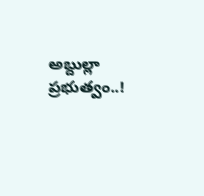అబ్దుల్లా ప్రభుత్వం..!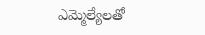ఎమ్మెల్యేలతో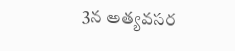3న అత్యవసర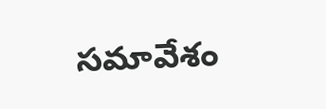సమావేశం